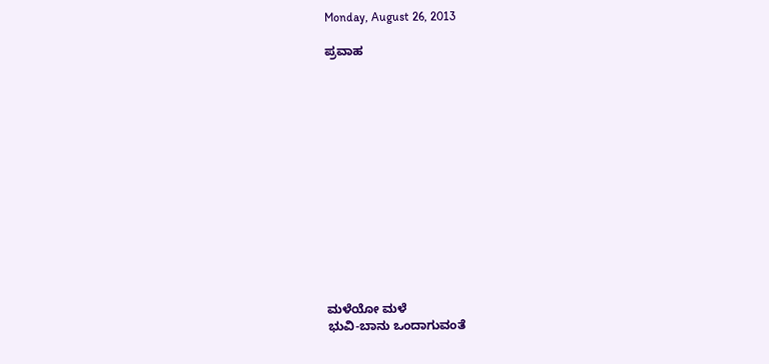Monday, August 26, 2013

ಪ್ರವಾಹ














ಮಳೆಯೋ ಮಳೆ
ಭುವಿ-ಬಾನು ಒಂದಾಗುವಂತೆ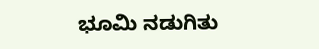ಭೂಮಿ ನಡುಗಿತು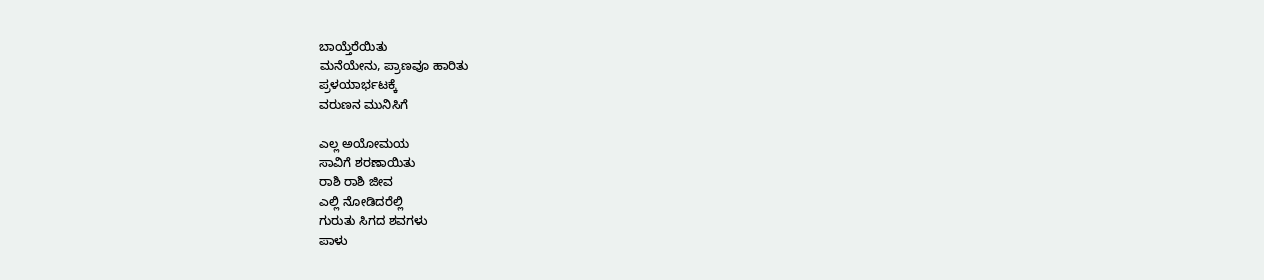ಬಾಯ್ತೆರೆಯಿತು
ಮನೆಯೇನು, ಪ್ರಾಣವೂ ಹಾರಿತು
ಪ್ರಳಯಾರ್ಭಟಕ್ಕೆ
ವರುಣನ ಮುನಿಸಿಗೆ

ಎಲ್ಲ ಅಯೋಮಯ
ಸಾವಿಗೆ ಶರಣಾಯಿತು
ರಾಶಿ ರಾಶಿ ಜೀವ
ಎಲ್ಲಿ ನೋಡಿದರೆಲ್ಲಿ
ಗುರುತು ಸಿಗದ ಶವಗಳು
ಪಾಳು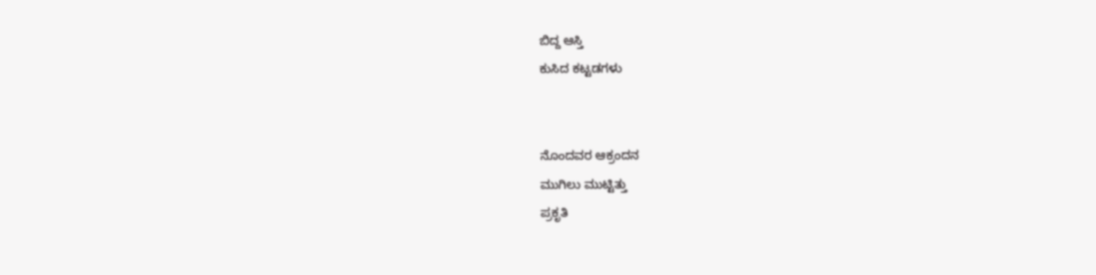ಬಿದ್ದ ಆಸ್ತಿ
ಕುಸಿದ ಕಟ್ಟಡಗಳು


ನೊಂದವರ ಆಕ್ರಂದನ
ಮುಗಿಲು ಮುಟ್ಟಿತ್ತು
ಪ್ರಕೃತಿ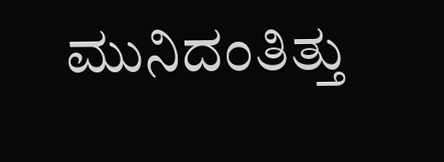ಮುನಿದಂತಿತ್ತು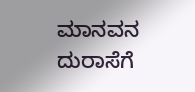ಮಾನವನ ದುರಾಸೆಗೆ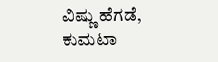ವಿಷ್ಣು ಹೆಗಡೆ, ಕುಮಟಾ